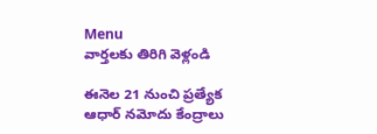Menu
వార్తలకు తిరిగి వెళ్లండి

ఈనెల 21 నుంచి ప్రత్యేక ఆధార్ నమోదు కేంద్రాలు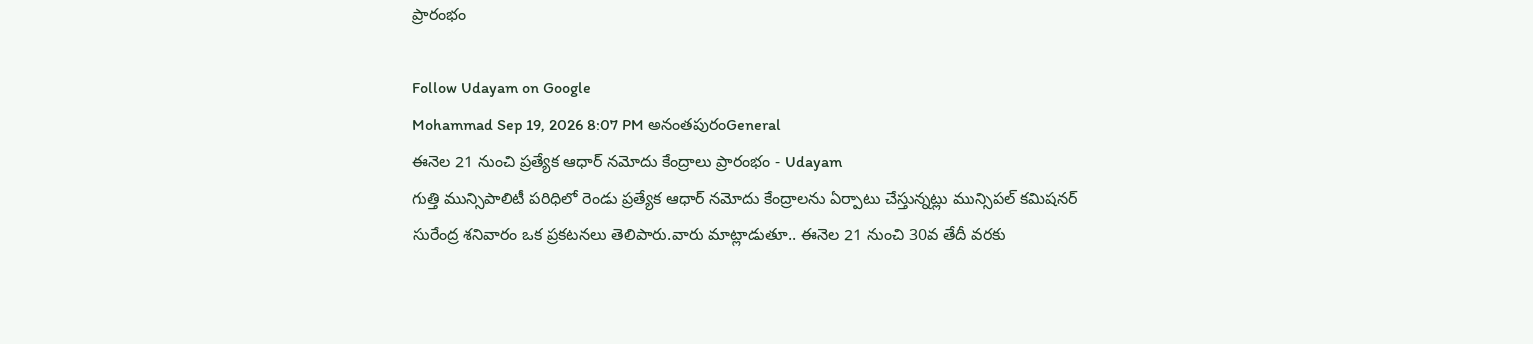ప్రారంభం

Follow Udayam on Google
Mohammad Sep 19, 2026 8:07 PM అనంతపురంGeneral
ఈనెల 21 నుంచి ప్రత్యేక ఆధార్ నమోదు కేంద్రాలు ప్రారంభం - Udayam
గుత్తి మున్సిపాలిటీ పరిధిలో రెండు ప్రత్యేక ఆధార్ నమోదు కేంద్రాలను ఏర్పాటు చేస్తున్నట్లు మున్సిపల్ కమిషనర్ సురేంద్ర శనివారం ఒక ప్రకటనలు తెలిపారు.వారు మాట్లాడుతూ.. ఈనెల 21 నుంచి 30వ తేదీ వరకు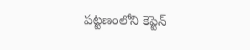పట్టణంలోని కెప్టెన్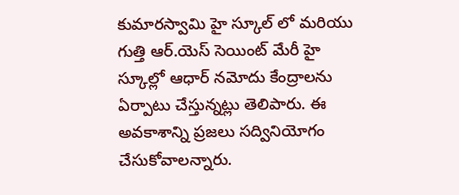కుమారస్వామి హై స్కూల్ లో మరియు గుత్తి ఆర్.యెస్ సెయింట్ మేరీ హై స్కూల్లో ఆధార్ నమోదు కేంద్రాలను ఏర్పాటు చేస్తున్నట్లు తెలిపారు. ఈ అవకాశాన్ని ప్రజలు సద్వినియోగం చేసుకోవాలన్నారు.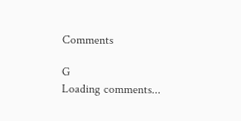Comments

G
Loading comments...